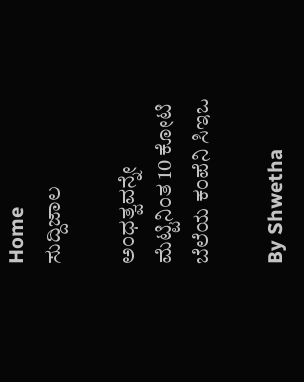Home
ಸುದ್ದಿಜಾಲ

ಅಂಧತ್ವವನ್ನೇ ಮೆಟ್ಟಿನಿಂತ 10 ಕೋಟಿ ಬೆಲೆಯ ಕಂಪೆನಿ ಸಿಇಒ

By Shwetha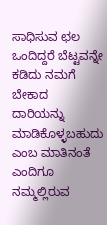ಸಾಧಿಸುವ ಛಲ ಒಂದಿದ್ದರೆ ಬೆಟ್ಟವನ್ನೇ ಕಡಿದು ನಮಗೆ ಬೇಕಾದ ದಾರಿಯನ್ನು ಮಾಡಿಕೊಳ್ಳಬಹುದು ಎಂಬ ಮಾತಿನಂತೆ ಎಂದಿಗೂ ನಮ್ಮಲ್ಲಿರುವ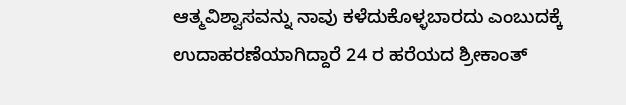ಆತ್ಮವಿಶ್ವಾಸವನ್ನು ನಾವು ಕಳೆದುಕೊಳ್ಳಬಾರದು ಎಂಬುದಕ್ಕೆ ಉದಾಹರಣೆಯಾಗಿದ್ದಾರೆ 24 ರ ಹರೆಯದ ಶ್ರೀಕಾಂತ್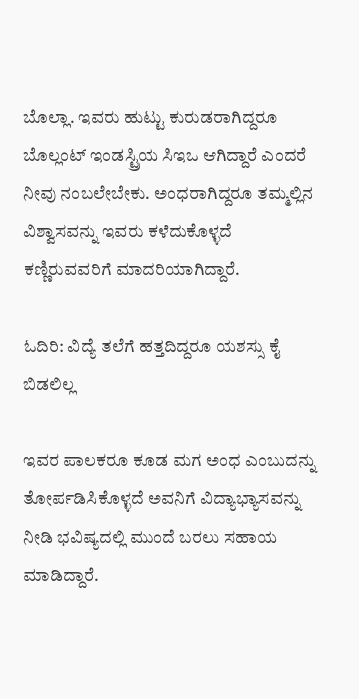ಬೊಲ್ಲಾ. ಇವರು ಹುಟ್ಟು ಕುರುಡರಾಗಿದ್ದರೂ ಬೊಲ್ಲಂಟ್ ಇಂಡಸ್ಟ್ರಿಯ ಸಿಇಒ ಆಗಿದ್ದಾರೆ ಎಂದರೆ ನೀವು ನಂಬಲೇಬೇಕು. ಅಂಧರಾಗಿದ್ದರೂ ತಮ್ಮಲ್ಲಿನ ವಿಶ್ವಾಸವನ್ನು ಇವರು ಕಳೆದುಕೊಳ್ಳದೆ ಕಣ್ಣಿರುವವರಿಗೆ ಮಾದರಿಯಾಗಿದ್ದಾರೆ.

ಓದಿರಿ: ವಿದ್ಯೆ ತಲೆಗೆ ಹತ್ತದಿದ್ದರೂ ಯಶಸ್ಸು ಕೈ ಬಿಡಲಿಲ್ಲ

ಇವರ ಪಾಲಕರೂ ಕೂಡ ಮಗ ಅಂಧ ಎಂಬುದನ್ನು ತೋರ್ಪಡಿಸಿಕೊಳ್ಳದೆ ಅವನಿಗೆ ವಿದ್ಯಾಭ್ಯಾಸವನ್ನು ನೀಡಿ ಭವಿಷ್ಯದಲ್ಲಿ ಮುಂದೆ ಬರಲು ಸಹಾಯ ಮಾಡಿದ್ದಾರೆ.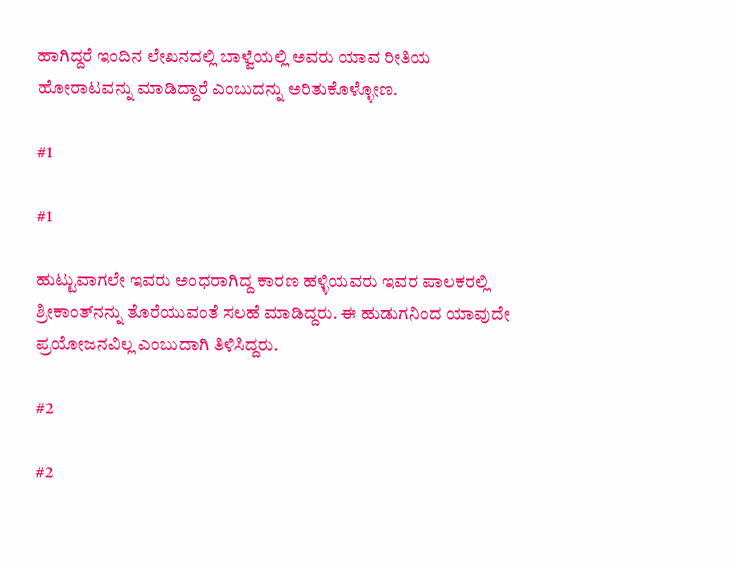ಹಾಗಿದ್ದರೆ ಇಂದಿನ ಲೇಖನದಲ್ಲಿ ಬಾಳ್ವೆಯಲ್ಲಿ ಅವರು ಯಾವ ರೀತಿಯ ಹೋರಾಟವನ್ನು ಮಾಡಿದ್ದಾರೆ ಎಂಬುದನ್ನು ಅರಿತುಕೊಳ್ಳೋಣ.

#1

#1

ಹುಟ್ಟುವಾಗಲೇ ಇವರು ಅಂಧರಾಗಿದ್ದ ಕಾರಣ ಹಳ್ಳಿಯವರು ಇವರ ಪಾಲಕರಲ್ಲಿ ಶ್ರೀಕಾಂತ್‌ನನ್ನು ತೊರೆಯುವಂತೆ ಸಲಹೆ ಮಾಡಿದ್ದರು. ಈ ಹುಡುಗನಿಂದ ಯಾವುದೇ ಪ್ರಯೋಜನವಿಲ್ಲ ಎಂಬುದಾಗಿ ತಿಳಿಸಿದ್ದರು.

#2

#2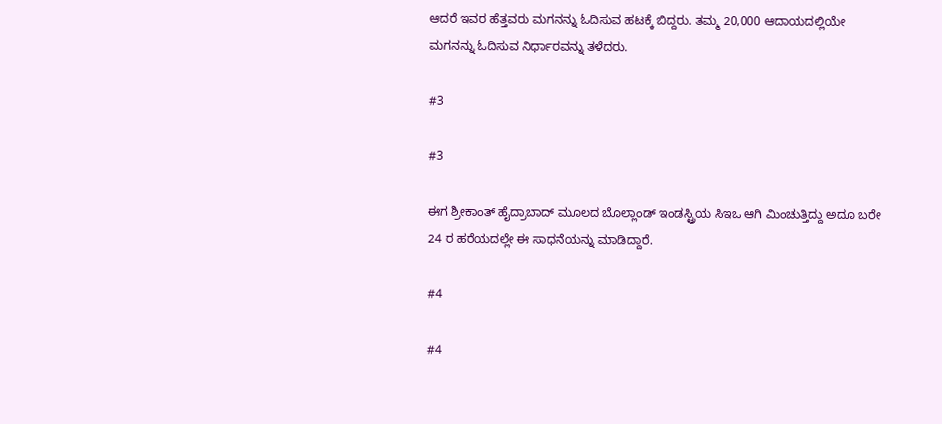ಆದರೆ ಇವರ ಹೆತ್ತವರು ಮಗನನ್ನು ಓದಿಸುವ ಹಟಕ್ಕೆ ಬಿದ್ದರು. ತಮ್ಮ 20,000 ಆದಾಯದಲ್ಲಿಯೇ ಮಗನನ್ನು ಓದಿಸುವ ನಿರ್ಧಾರವನ್ನು ತಳೆದರು.

#3

#3

ಈಗ ಶ್ರೀಕಾಂತ್ ಹೈದ್ರಾಬಾದ್ ಮೂಲದ ಬೊಲ್ಲಾಂಡ್ ಇಂಡಸ್ಟ್ರಿಯ ಸಿಇಒ ಆಗಿ ಮಿಂಚುತ್ತಿದ್ದು ಅದೂ ಬರೇ 24 ರ ಹರೆಯದಲ್ಲೇ ಈ ಸಾಧನೆಯನ್ನು ಮಾಡಿದ್ದಾರೆ.

#4

#4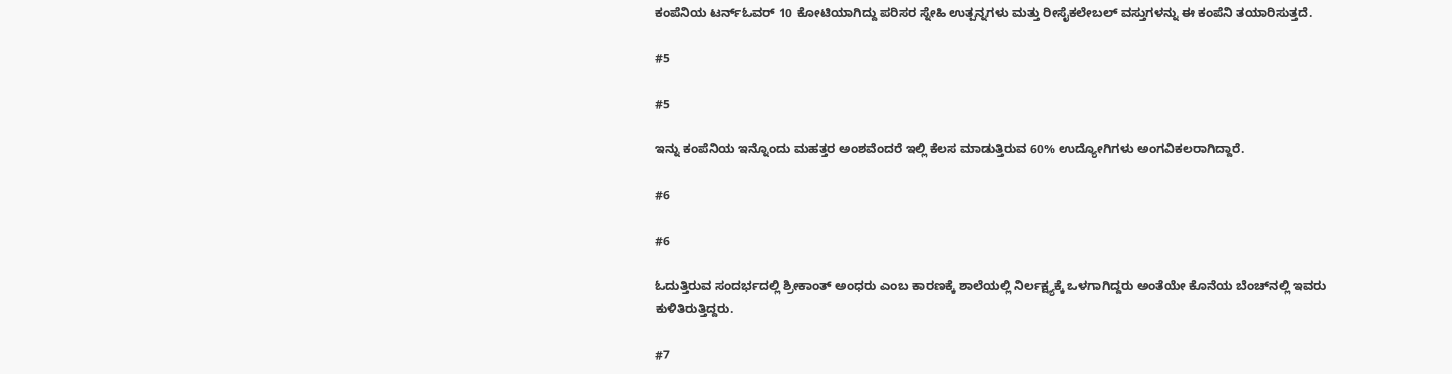ಕಂಪೆನಿಯ ಟರ್ನ್ಓವರ್ 10 ಕೋಟಿಯಾಗಿದ್ದು ಪರಿಸರ ಸ್ನೇಹಿ ಉತ್ಪನ್ನಗಳು ಮತ್ತು ರೀಸೈಕಲೇಬಲ್ ವಸ್ತುಗಳನ್ನು ಈ ಕಂಪೆನಿ ತಯಾರಿಸುತ್ತದೆ.

#5

#5

ಇನ್ನು ಕಂಪೆನಿಯ ಇನ್ನೊಂದು ಮಹತ್ತರ ಅಂಶವೆಂದರೆ ಇಲ್ಲಿ ಕೆಲಸ ಮಾಡುತ್ತಿರುವ 60% ಉದ್ಯೋಗಿಗಳು ಅಂಗವಿಕಲರಾಗಿದ್ದಾರೆ.

#6

#6

ಓದುತ್ತಿರುವ ಸಂದರ್ಭದಲ್ಲಿ ಶ್ರೀಕಾಂತ್ ಅಂಧರು ಎಂಬ ಕಾರಣಕ್ಕೆ ಶಾಲೆಯಲ್ಲಿ ನಿರ್ಲಕ್ಷ್ಯಕ್ಕೆ ಒಳಗಾಗಿದ್ದರು ಅಂತೆಯೇ ಕೊನೆಯ ಬೆಂಚ್‌ನಲ್ಲಿ ಇವರು ಕುಳಿತಿರುತ್ತಿದ್ದರು.

#7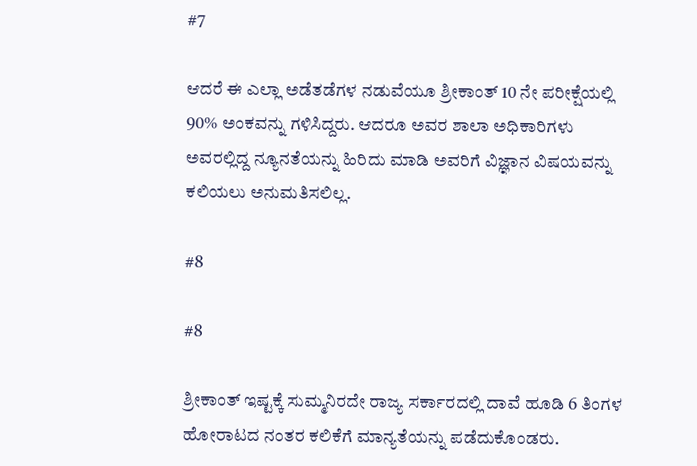#7

ಆದರೆ ಈ ಎಲ್ಲಾ ಅಡೆತಡೆಗಳ ನಡುವೆಯೂ ಶ್ರೀಕಾಂತ್ 10 ನೇ ಪರೀಕ್ಷೆಯಲ್ಲಿ 90% ಅಂಕವನ್ನು ಗಳಿಸಿದ್ದರು. ಆದರೂ ಅವರ ಶಾಲಾ ಅಧಿಕಾರಿಗಳು ಅವರಲ್ಲಿದ್ದ ನ್ಯೂನತೆಯನ್ನು ಹಿರಿದು ಮಾಡಿ ಅವರಿಗೆ ವಿಜ್ಞಾನ ವಿಷಯವನ್ನು ಕಲಿಯಲು ಅನುಮತಿಸಲಿಲ್ಲ.

#8

#8

ಶ್ರೀಕಾಂತ್ ಇಷ್ಟಕ್ಕೆ ಸುಮ್ಮನಿರದೇ ರಾಜ್ಯ ಸರ್ಕಾರದಲ್ಲಿ ದಾವೆ ಹೂಡಿ 6 ತಿಂಗಳ ಹೋರಾಟದ ನಂತರ ಕಲಿಕೆಗೆ ಮಾನ್ಯತೆಯನ್ನು ಪಡೆದುಕೊಂಡರು.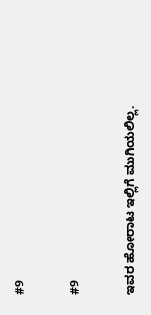#9

#9

ಇವರ ಹೋರಾಟ ಇಲ್ಲಿಗೆ ಮುಗಿಯಲಿಲ್ಲ.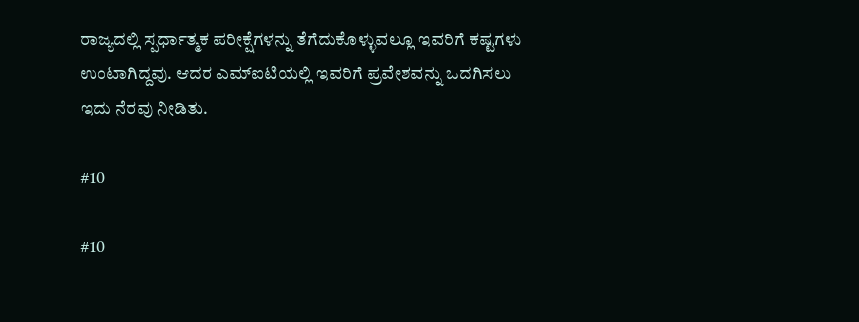ರಾಜ್ಯದಲ್ಲಿ ಸ್ಪರ್ಧಾತ್ಮಕ ಪರೀಕ್ಷೆಗಳನ್ನು ತೆಗೆದುಕೊಳ್ಳುವಲ್ಲೂ ಇವರಿಗೆ ಕಷ್ಟಗಳು ಉಂಟಾಗಿದ್ದವು. ಆದರ ಎಮ್‌ಐಟಿಯಲ್ಲಿ ಇವರಿಗೆ ಪ್ರವೇಶವನ್ನು ಒದಗಿಸಲು ಇದು ನೆರವು ನೀಡಿತು.

#10

#10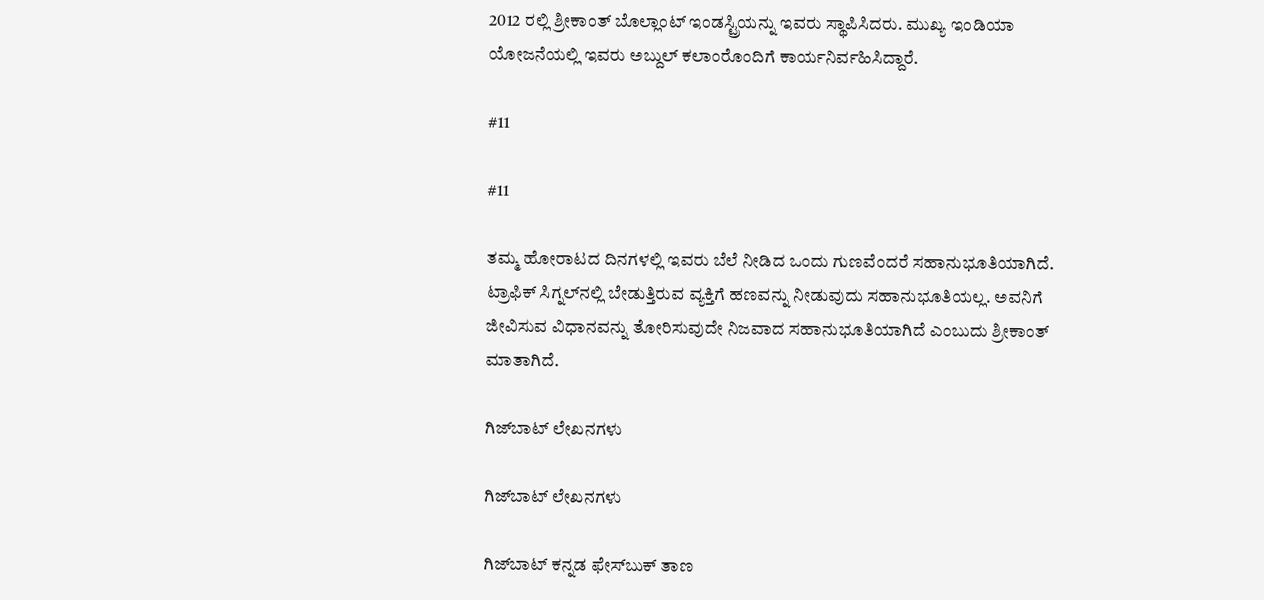2012 ರಲ್ಲಿ ಶ್ರೀಕಾಂತ್ ಬೊಲ್ಲಾಂಟ್ ಇಂಡಸ್ಟ್ರಿಯನ್ನು ಇವರು ಸ್ಥಾಪಿಸಿದರು. ಮುಖ್ಯ ಇಂಡಿಯಾ ಯೋಜನೆಯಲ್ಲಿ ಇವರು ಅಬ್ದುಲ್ ಕಲಾಂರೊಂದಿಗೆ ಕಾರ್ಯನಿರ್ವಹಿಸಿದ್ದಾರೆ.

#11

#11

ತಮ್ಮ ಹೋರಾಟದ ದಿನಗಳಲ್ಲಿ ಇವರು ಬೆಲೆ ನೀಡಿದ ಒಂದು ಗುಣವೆಂದರೆ ಸಹಾನುಭೂತಿಯಾಗಿದೆ. ಟ್ರಾಫಿಕ್ ಸಿಗ್ನಲ್‌ನಲ್ಲಿ ಬೇಡುತ್ತಿರುವ ವ್ಯಕ್ತಿಗೆ ಹಣವನ್ನು ನೀಡುವುದು ಸಹಾನುಭೂತಿಯಲ್ಲ. ಅವನಿಗೆ ಜೀವಿಸುವ ವಿಧಾನವನ್ನು ತೋರಿಸುವುದೇ ನಿಜವಾದ ಸಹಾನುಭೂತಿಯಾಗಿದೆ ಎಂಬುದು ಶ್ರೀಕಾಂತ್ ಮಾತಾಗಿದೆ.

ಗಿಜ್‌ಬಾಟ್ ಲೇಖನಗಳು

ಗಿಜ್‌ಬಾಟ್ ಲೇಖನಗಳು

ಗಿಜ್‌ಬಾಟ್ ಕನ್ನಡ ಫೇಸ್‌ಬುಕ್ ತಾಣ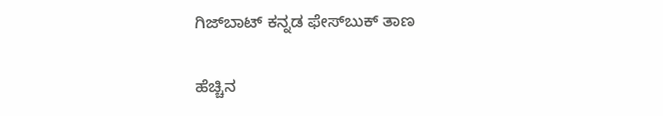ಗಿಜ್‌ಬಾಟ್ ಕನ್ನಡ ಫೇಸ್‌ಬುಕ್ ತಾಣ

ಹೆಚ್ಚಿನ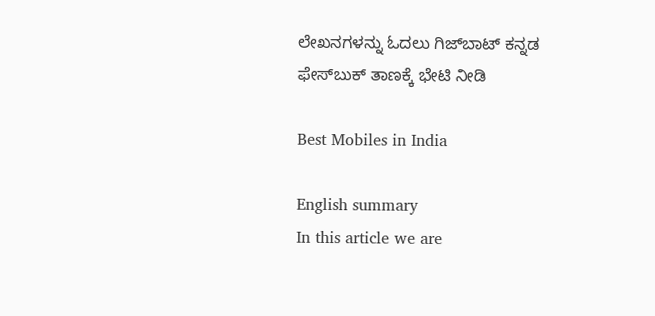ಲೇಖನಗಳನ್ನು ಓದಲು ಗಿಜ್‌ಬಾಟ್ ಕನ್ನಡ ಫೇಸ್‌ಬುಕ್ ತಾಣಕ್ಕೆ ಭೇಟಿ ನೀಡಿ

Best Mobiles in India

English summary
In this article we are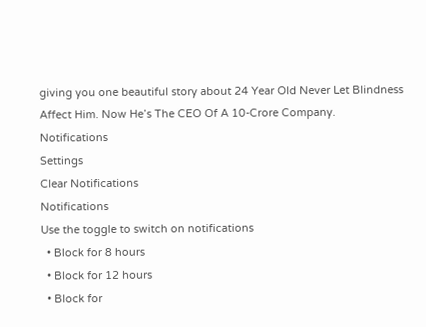giving you one beautiful story about 24 Year Old Never Let Blindness Affect Him. Now He’s The CEO Of A 10-Crore Company.
Notifications
Settings
Clear Notifications
Notifications
Use the toggle to switch on notifications
  • Block for 8 hours
  • Block for 12 hours
  • Block for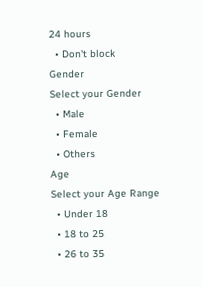24 hours
  • Don't block
Gender
Select your Gender
  • Male
  • Female
  • Others
Age
Select your Age Range
  • Under 18
  • 18 to 25
  • 26 to 35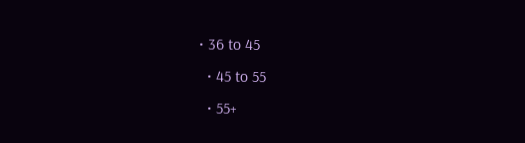• 36 to 45
  • 45 to 55
  • 55+